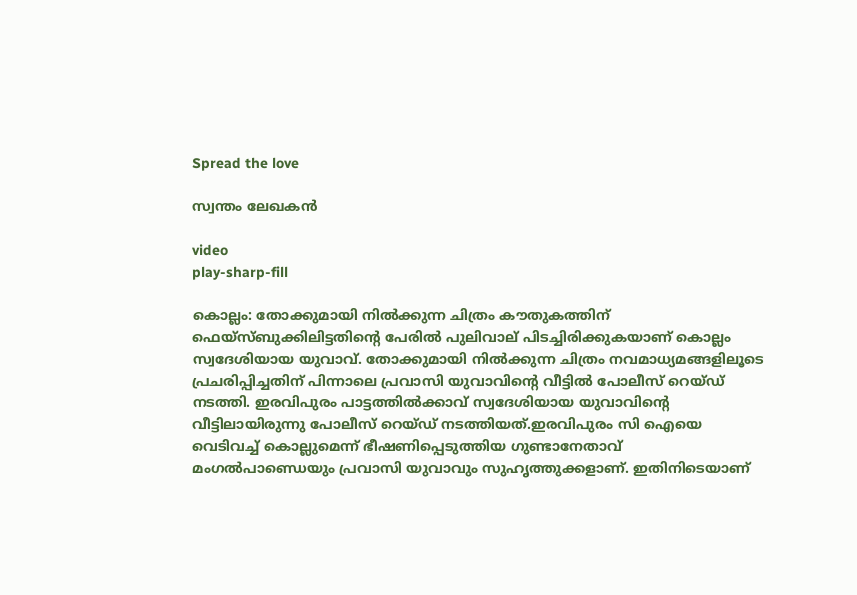Spread the love

സ്വന്തം ലേഖകൻ

video
play-sharp-fill

കൊല്ലം: തോക്കുമായി നിൽക്കുന്ന ചിത്രം കൗതുകത്തിന് ഫെയ്‌സ്ബുക്കിലിട്ടതിന്റെ പേരിൽ പുലിവാല് പിടച്ചിരിക്കുകയാണ് കൊല്ലം സ്വദേശിയായ യുവാവ്. തോക്കുമായി നിൽക്കുന്ന ചിത്രം നവമാധ്യമങ്ങളിലൂടെ പ്രചരിപ്പിച്ചതിന് പിന്നാലെ പ്രവാസി യുവാവിന്റെ വീട്ടിൽ പോലീസ് റെയ്ഡ് നടത്തി. ഇരവിപുരം പാട്ടത്തിൽക്കാവ് സ്വദേശിയായ യുവാവിന്റെ വീട്ടിലായിരുന്നു പോലീസ് റെയ്ഡ് നടത്തിയത്.ഇരവിപുരം സി ഐയെ വെടിവച്ച് കൊല്ലുമെന്ന് ഭീഷണിപ്പെടുത്തിയ ഗുണ്ടാനേതാവ് മംഗൽപാണ്ഡെയും പ്രവാസി യുവാവും സുഹൃത്തുക്കളാണ്. ഇതിനിടെയാണ്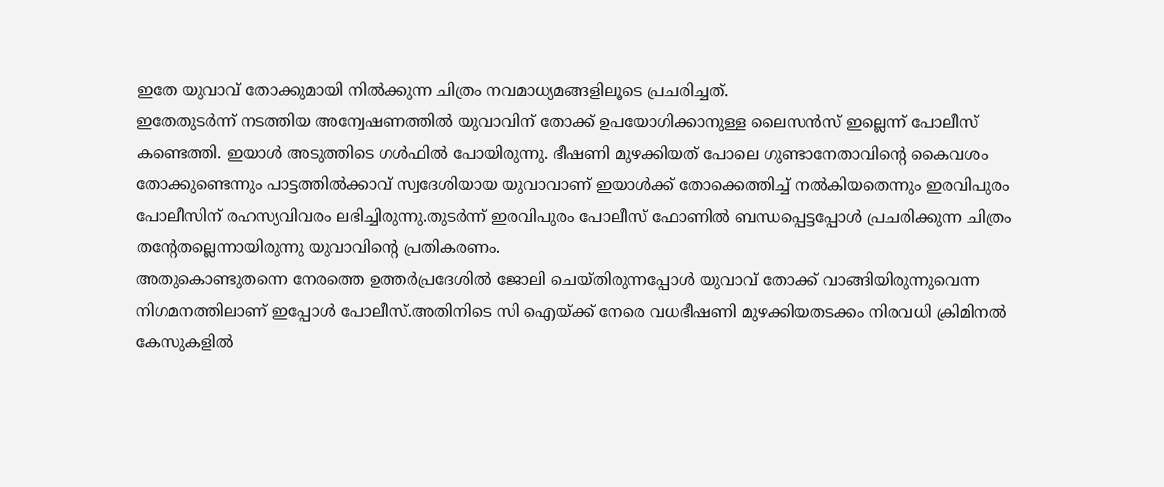ഇതേ യുവാവ് തോക്കുമായി നിൽക്കുന്ന ചിത്രം നവമാധ്യമങ്ങളിലൂടെ പ്രചരിച്ചത്.
ഇതേതുടർന്ന് നടത്തിയ അന്വേഷണത്തിൽ യുവാവിന് തോക്ക് ഉപയോഗിക്കാനുള്ള ലൈസൻസ് ഇല്ലെന്ന് പോലീസ് കണ്ടെത്തി. ഇയാൾ അടുത്തിടെ ഗൾഫിൽ പോയിരുന്നു. ഭീഷണി മുഴക്കിയത് പോലെ ഗുണ്ടാനേതാവിന്റെ കൈവശം തോക്കുണ്ടെന്നും പാട്ടത്തിൽക്കാവ് സ്വദേശിയായ യുവാവാണ് ഇയാൾക്ക് തോക്കെത്തിച്ച് നൽകിയതെന്നും ഇരവിപുരം പോലീസിന് രഹസ്യവിവരം ലഭിച്ചിരുന്നു.തുടർന്ന് ഇരവിപുരം പോലീസ് ഫോണിൽ ബന്ധപ്പെട്ടപ്പോൾ പ്രചരിക്കുന്ന ചിത്രം തന്റേതല്ലെന്നായിരുന്നു യുവാവിന്റെ പ്രതികരണം.
അതുകൊണ്ടുതന്നെ നേരത്തെ ഉത്തർപ്രദേശിൽ ജോലി ചെയ്തിരുന്നപ്പോൾ യുവാവ് തോക്ക് വാങ്ങിയിരുന്നുവെന്ന നിഗമനത്തിലാണ് ഇപ്പോൾ പോലീസ്.അതിനിടെ സി ഐയ്ക്ക് നേരെ വധഭീഷണി മുഴക്കിയതടക്കം നിരവധി ക്രിമിനൽ കേസുകളിൽ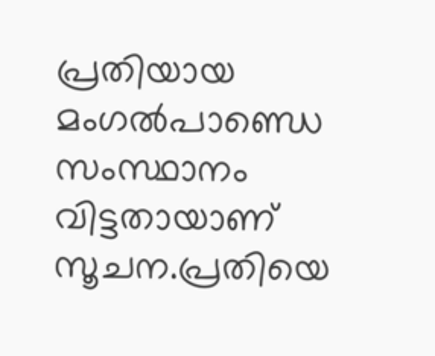പ്രതിയായ മംഗൽപാണ്ഡെ സംസ്ഥാനം വിട്ടതായാണ് സൂചന.പ്രതിയെ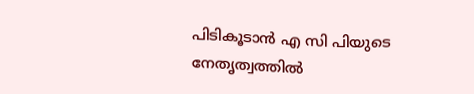പിടികൂടാൻ എ സി പിയുടെ നേതൃത്വത്തിൽ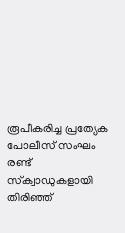രൂപീകരിച്ച പ്രത്യേക പോലീസ് സംഘം രണ്ട് സ്‌ക്വാഡുകളായി തിരിഞ്ഞ്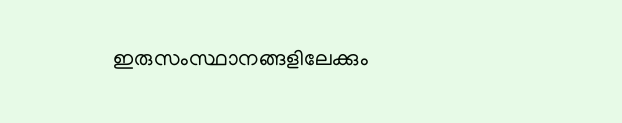ഇരുസംസ്ഥാനങ്ങളിലേക്കും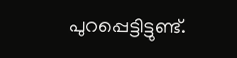പുറപ്പെട്ടിട്ടുണ്ട്.